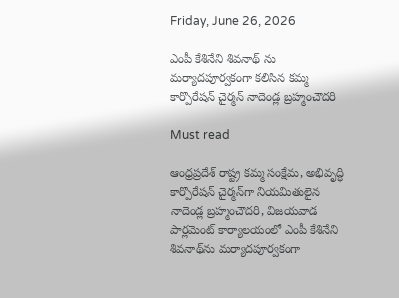Friday, June 26, 2026

ఎంపీ కేశినేని శివ‌నాథ్ ను మ‌ర్యాద‌పూర్వ‌కంగా క‌లిసిన క‌మ్మ కార్పొరేష‌న్ చైర్మ‌న్ నాదెండ్ల బ్రహ్మంచౌదరి

Must read

ఆంధ్రప్రదేశ్ రాష్ట్ర కమ్మ సంక్షేమ, అభివృద్ధి కార్పొరేషన్ చైర్మన్‌గా నియమితులైన నాదెండ్ల బ్రహ్మంచౌదరి, విజయవాడ పార్లమెంట్ కార్యాలయంలో ఎంపీ కేశినేని శివనాథ్‌ను మర్యాదపూర్వకంగా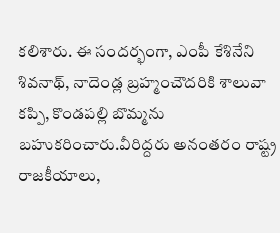కలిశారు. ఈ సందర్భంగా, ఎంపీ కేశినేని శివనాథ్, నాదెండ్ల బ్రహ్మంచౌదరికి శాలువా కప్పి, కొండపల్లి బొమ్మను బహుకరించారు.వీరిద్దరు అనంతరం రాష్ట్ర రాజకీయాలు,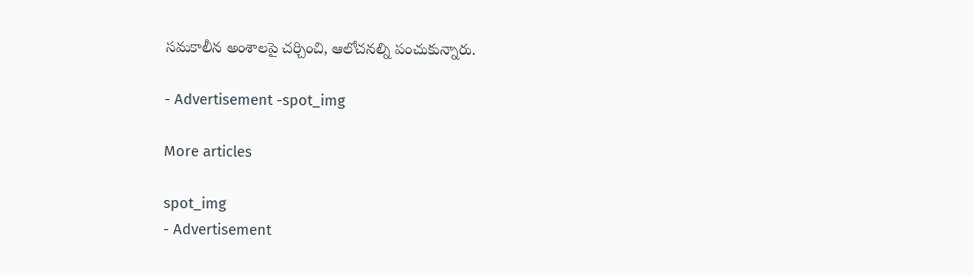సమకాలీన అంశాలపై చర్చించి, ఆలోచనల్ని పంచుకున్నారు.

- Advertisement -spot_img

More articles

spot_img
- Advertisement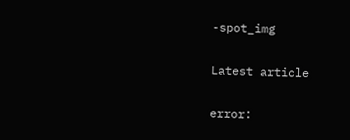-spot_img

Latest article

error: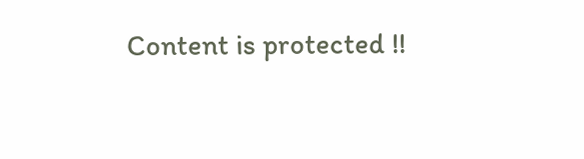Content is protected !!